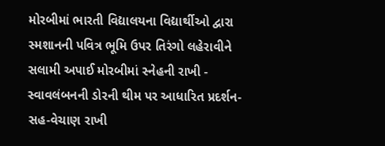મોરબીમાં ભારતી વિદ્યાલયના વિદ્યાર્થીઓ દ્વારા સ્મશાનની પવિત્ર ભૂમિ ઉપર તિરંગો લહેરાવીને સલામી અપાઈ મોરબીમાં સ્નેહની રાખી - સ્વાવલંબનની ડોરની થીમ પર આધારિત પ્રદર્શન-સહ-વેચાણ રાખી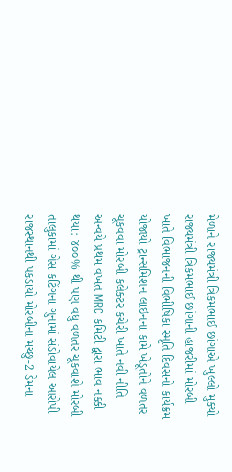મેળાને રાજ્યમંત્રી ત્રિકમભાઈ છાંગાએ ખુલ્લો મુક્યો રાજ્યમંત્રી ત્રિકમભાઈ છાંગાની હાજરીમાં મોરબી ખાતે વિભાજનની વિભીષિકા સ્મૃતિ દિવસનો કાર્યક્રમ યોજાયો ટ્રાન્સમિશન લાઇનના કામે ખેડૂતોને વળતર ચૂકવવા મોરબી કલેક્ટર કચેરી ખાતે નવી નીતિ અન્વયે પ્રથમ વખત MRC કમિટી દ્વારા ભાવ નક્કી થયા: ૪૦૦% થી પણ વધુ વળતર ચૂકવાશે મોરબી તાલુકામાં ગેસ કટિંગના ગુનામાં સંડોવાયેલ આરોપી રાજસ્થાનથી પકડાયો મોરબીના મચ્છુ-2 ડેમના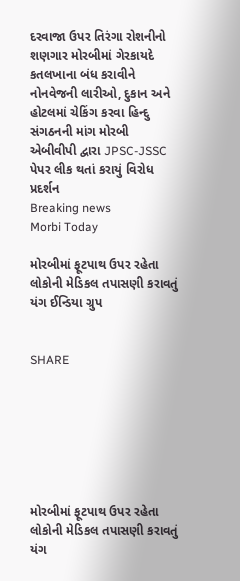દરવાજા ઉપર તિરંગા રોશનીનો શણગાર મોરબીમાં ગેરકાયદે કતલખાના બંધ કરાવીને નોનવેજની લારીઓ, દુકાન અને હોટલમાં ચેકિંગ કરવા હિન્દુ સંગઠનની માંગ મોરબી એબીવીપી દ્વારા JPSC-JSSC પેપર લીક થતાં કરાયું વિરોધ પ્રદર્શન
Breaking news
Morbi Today

મોરબીમાં ફૂટપાથ ઉપર રહેતા લોકોની મેડિકલ તપાસણી કરાવતું યંગ ઈન્ડિયા ગ્રુપ


SHARE







મોરબીમાં ફૂટપાથ ઉપર રહેતા લોકોની મેડિકલ તપાસણી કરાવતું યંગ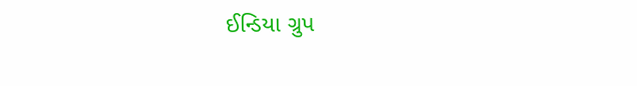ઈન્ડિયા ગ્રુપ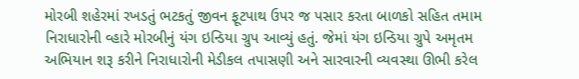મોરબી શહેરમાં રખડતું ભટકતું જીવન ફૂટપાથ ઉપર જ પસાર કરતા બાળકો સહિત તમામ નિરાધારોની વ્હારે મોરબીનું યંગ ઇન્ડિયા ગ્રુપ આવ્યું હતું. જેમાં યંગ ઇન્ડિયા ગ્રુપે અમૃતમ અભિયાન શરૂ કરીને નિરાધારોની મેડીકલ તપાસણી અને સારવારની વ્યવસ્થા ઊભી કરેલ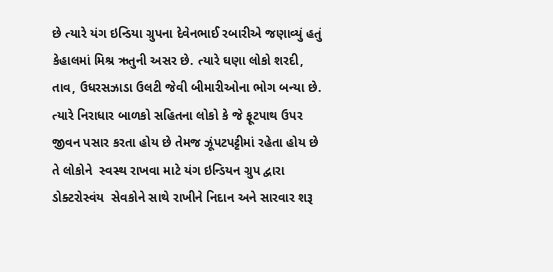છે ત્યારે યંગ ઇન્ડિયા ગ્રુપના દેવેનભાઈ રબારીએ જણાવ્યું હતું કેહાલમાં મિશ્ર ઋતુની અસર છે. ત્યારે ઘણા લોકો શરદી,  તાવ, ઉધરસઝાડા ઉલટી જેવી બીમારીઓના ભોગ બન્યા છે. ત્યારે નિરાધાર બાળકો સહિતના લોકો કે જે ફૂટપાથ ઉપર જીવન પસાર કરતા હોય છે તેમજ ઝૂંપટપટ્ટીમાં રહેતા હોય છે તે લોકોને  સ્વસ્થ રાખવા માટે યંગ ઇન્ડિયન ગ્રુપ દ્વારા ડોક્ટરોસ્વંય  સેવકોને સાથે રાખીને નિદાન અને સારવાર શરૂ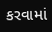કરવામાં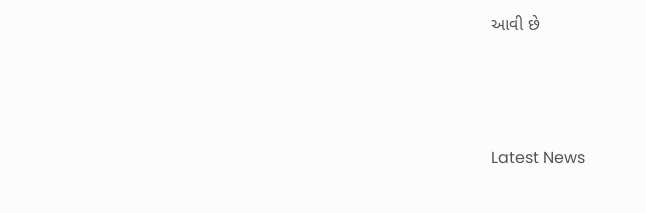આવી છે






Latest News